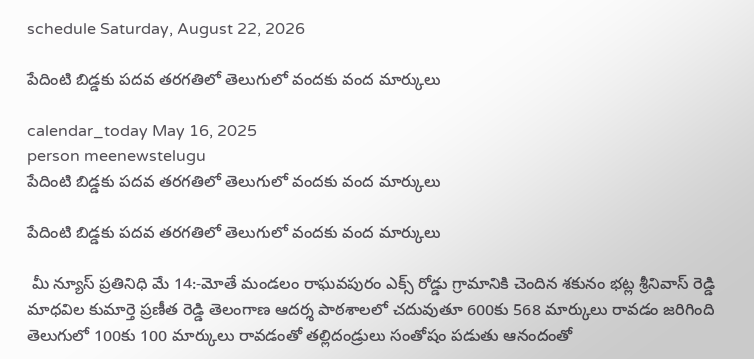schedule Saturday, August 22, 2026

పేదింటి బిడ్డకు పదవ తరగతిలో తెలుగులో వందకు వంద మార్కులు

calendar_today May 16, 2025
person meenewstelugu
పేదింటి బిడ్డకు పదవ తరగతిలో తెలుగులో వందకు వంద మార్కులు

పేదింటి బిడ్డకు పదవ తరగతిలో తెలుగులో వందకు వంద మార్కులు

 మీ న్యూస్ ప్రతినిధి మే 14:-మోతే మండలం రాఘవపురం ఎక్స్ రోడ్డు గ్రామానికి చెందిన శకునం భట్ల శ్రీనివాస్ రెడ్డి మాధవిల కుమార్తె ప్రణీత రెడ్డి తెలంగాణ ఆదర్శ పాఠశాలలో చదువుతూ 600కు 568 మార్కులు రావడం జరిగింది తెలుగులో 100కు 100 మార్కులు రావడంతో తల్లిదండ్రులు సంతోషం పడుతు ఆనందంతో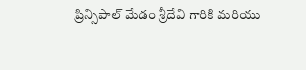ప్రిన్సిపాల్ మేడం శ్రీదేవి గారికి మరియు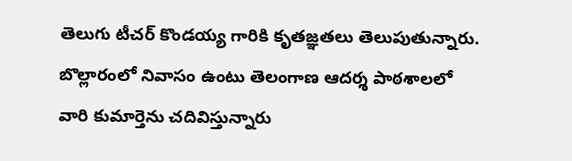తెలుగు టీచర్ కొండయ్య గారికి కృతజ్ఞతలు తెలుపుతున్నారు. బొల్లారంలో నివాసం ఉంటు తెలంగాణ ఆదర్శ పాఠశాలలో వారి కుమార్తెను చదివిస్తున్నారు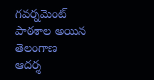గవర్నమెంట్ పాఠశాల అయిన తెలంగాణ ఆదర్శ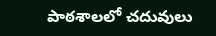పాఠశాలలో చదువులు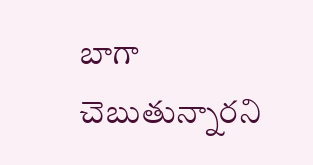బాగా చెబుతున్నారని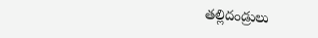తల్లిదండ్రులు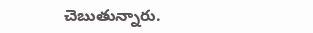చెబుతున్నారు.